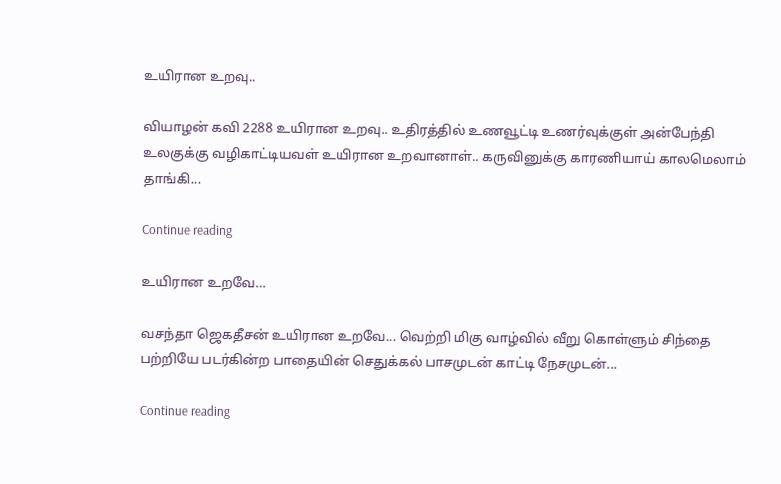உயிரான உறவு..

வியாழன் கவி 2288 உயிரான உறவு.. உதிரத்தில் உணவூட்டி உணர்வுக்குள் அன்பேந்தி உலகுக்கு வழிகாட்டியவள் உயிரான உறவானாள்.. கருவினுக்கு காரணியாய் காலமெலாம் தாங்கி...

Continue reading

உயிரான உறவே…

வசந்தா ஜெகதீசன் உயிரான உறவே... வெற்றி மிகு வாழ்வில் வீறு கொள்ளும் சிந்தை பற்றியே படர்கின்ற பாதையின் செதுக்கல் பாசமுடன் காட்டி நேசமுடன்...

Continue reading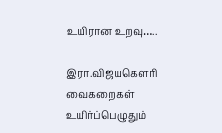உயிரான உறவு…..

இரா.விஜயகௌரி வைகறைகள் உயிர்ப்பெழுதும்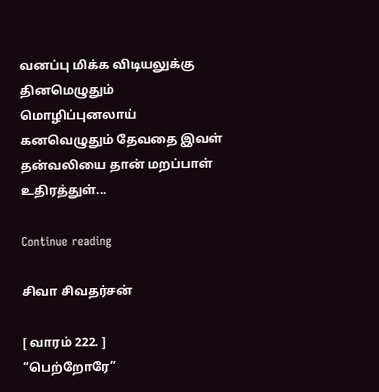வனப்பு மிக்க விடியலுக்கு தினமெழுதும் மொழிப்புனலாய் கனவெழுதும் தேவதை இவள் தன்வலியை தான் மறப்பாள் உதிரத்துள்...

Continue reading

சிவா சிவதர்சன்

[ வாரம் 222. ]
“பெற்றோரே”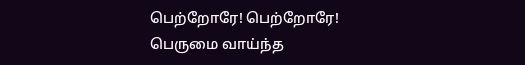பெற்றோரே! பெற்றோரே! பெருமை வாய்ந்த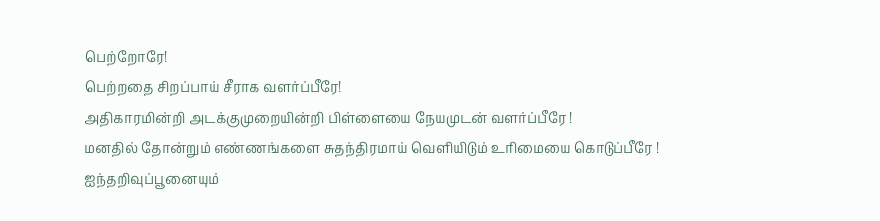பெற்றோரே!
பெற்றதை சிறப்பாய் சீராக வளர்ப்பீரே!
அதிகாரமின்றி அடக்குமுறையின்றி பிள்ளையை நேயமுடன் வளர்ப்பீரே !
மனதில் தோன்றும் எண்ணங்களை சுதந்திரமாய் வெளியிடும் உரிமையை கொடுப்பீரே !
ஐந்தறிவுப்பூனையும்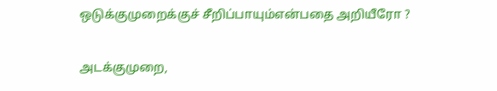ஒடுக்குமுறைக்குச் சீறிப்பாயும்என்பதை அறியீரோ ?

அடக்குமுறை,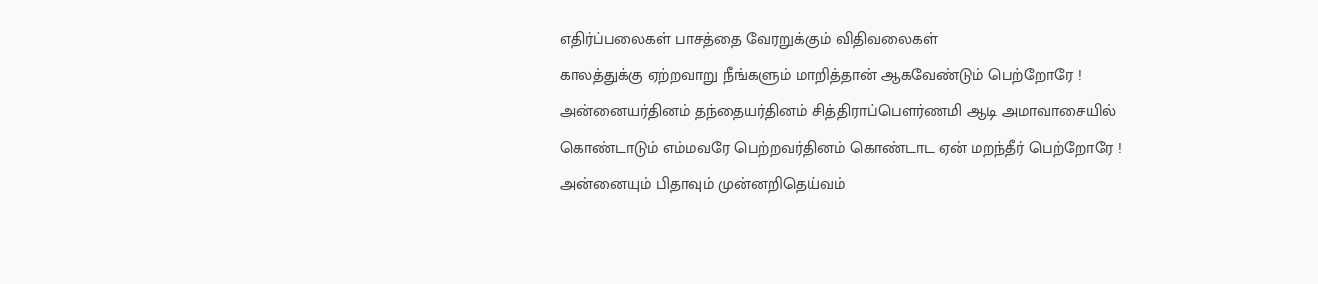எதிர்ப்பலைகள் பாசத்தை வேரறுக்கும் விதிவலைகள்
காலத்துக்கு ஏற்றவாறு நீங்களும் மாறித்தான் ஆகவேண்டும் பெற்றோரே !
அன்னையர்தினம் தந்தையர்தினம் சித்திராப்பௌர்ணமி ஆடி அமாவாசையில் கொண்டாடும் எம்மவரே பெற்றவர்தினம் கொண்டாட ஏன் மறந்தீர் பெற்றோரே !
அன்னையும் பிதாவும் முன்னறிதெய்வம்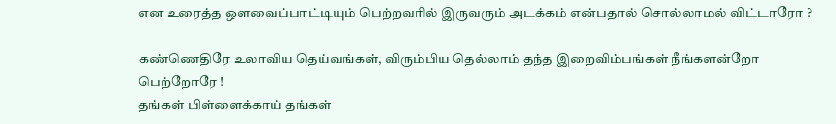என உரைத்த ஔவைப்பாட்டியும் பெற்றவரில் இருவரும் அடக்கம் என்பதால் சொல்லாமல் விட்டாரோ ?

கண்ணெதிரே உலாவிய தெய்வங்கள், விரும்பிய தெல்லாம் தந்த இறைவிம்பங்கள் நீங்களன்றோ பெற்றோரே !
தங்கள் பிள்ளைக்காய் தங்கள்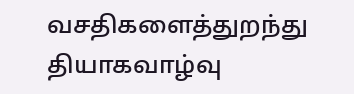வசதிகளைத்துறந்து தியாகவாழ்வு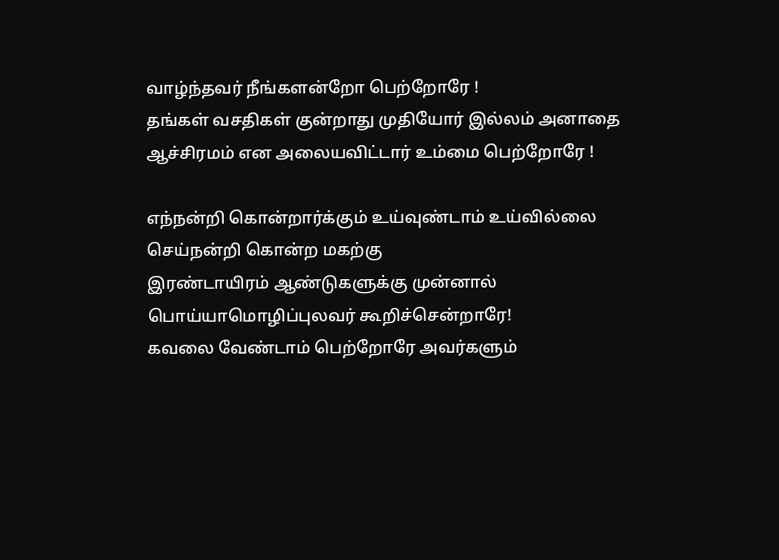வாழ்ந்தவர் நீங்களன்றோ பெற்றோரே !
தங்கள் வசதிகள் குன்றாது முதியோர் இல்லம் அனாதை ஆச்சிரமம் என அலையவிட்டார் உம்மை பெற்றோரே !

எந்நன்றி கொன்றார்க்கும் உய்வுண்டாம் உய்வில்லை செய்நன்றி கொன்ற மகற்கு
இரண்டாயிரம் ஆண்டுகளுக்கு முன்னால் பொய்யாமொழிப்புலவர் கூறிச்சென்றாரே!
கவலை வேண்டாம் பெற்றோரே அவர்களும்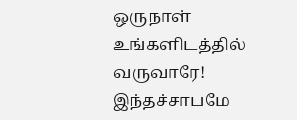ஒருநாள் உங்களிடத்தில் வருவாரே!
இந்தச்சாபமே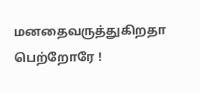மனதைவருத்துகிறதா பெற்றோரே !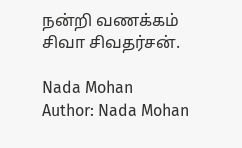நன்றி வணக்கம்
சிவா சிவதர்சன்.

Nada Mohan
Author: Nada Mohan